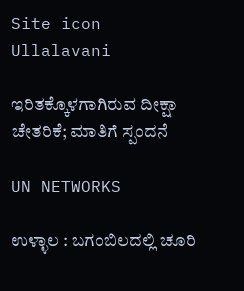Site icon Ullalavani

ಇರಿತಕ್ಕೊಳಗಾಗಿರುವ ದೀಕ್ಷಾ ಚೇತರಿಕೆ; ಮಾತಿಗೆ ಸ್ಪಂದನೆ

UN NETWORKS

ಉಳ್ಳಾಲ : ಬಗಂಬಿಲದಲ್ಲಿ ಚೂರಿ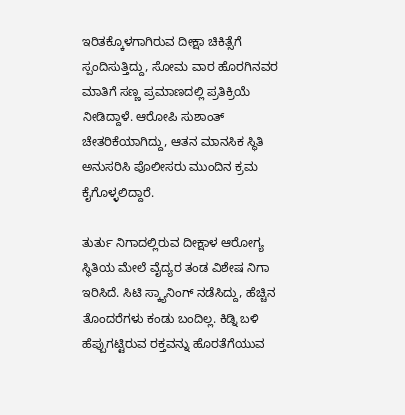ಇರಿತಕ್ಕೊಳಗಾಗಿರುವ ದೀಕ್ಷಾ ಚಿಕಿತ್ಸೆಗೆ ಸ್ಪಂದಿಸುತ್ತಿದ್ದು, ಸೋಮ ವಾರ ಹೊರಗಿನವರ ಮಾತಿಗೆ ಸಣ್ಣ ಪ್ರಮಾಣದಲ್ಲಿ ಪ್ರತಿಕ್ರಿಯೆ ನೀಡಿದ್ದಾಳೆ. ಆರೋಪಿ ಸುಶಾಂತ್‌ ಚೇತರಿಕೆಯಾಗಿದ್ದು, ಆತನ ಮಾನಸಿಕ ಸ್ಥಿತಿ ಅನುಸರಿಸಿ ಪೊಲೀಸರು ಮುಂದಿನ ಕ್ರಮ ಕೈಗೊಳ್ಳಲಿದ್ದಾರೆ.

ತುರ್ತು ನಿಗಾದಲ್ಲಿರುವ ದೀಕ್ಷಾಳ ಆರೋಗ್ಯ ಸ್ಥಿತಿಯ ಮೇಲೆ ವೈದ್ಯರ ತಂಡ ವಿಶೇಷ ನಿಗಾ ಇರಿಸಿದೆ. ಸಿಟಿ ಸ್ಕ್ಯಾನಿಂಗ್‌ ನಡೆಸಿದ್ದು, ಹೆಚ್ಚಿನ ತೊಂದರೆಗಳು ಕಂಡು ಬಂದಿಲ್ಲ. ಕಿಡ್ನಿ ಬಳಿ ಹೆಪ್ಪುಗಟ್ಟಿರುವ ರಕ್ತವನ್ನು ಹೊರತೆಗೆಯುವ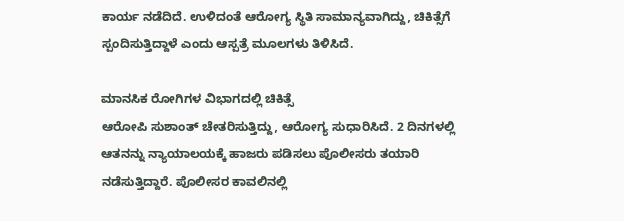ಕಾರ್ಯ ನಡೆದಿದೆ. ಉಳಿದಂತೆ ಆರೋಗ್ಯ ಸ್ಥಿತಿ ಸಾಮಾನ್ಯವಾಗಿದ್ದು, ಚಿಕಿತ್ಸೆಗೆ ಸ್ಪಂದಿಸುತ್ತಿದ್ದಾಳೆ ಎಂದು ಆಸ್ಪತ್ರೆ ಮೂಲಗಳು ತಿಳಿಸಿದೆ.

ಮಾನಸಿಕ ರೋಗಿಗಳ ವಿಭಾಗದಲ್ಲಿ ಚಿಕಿತ್ಸೆ
ಆರೋಪಿ ಸುಶಾಂತ್‌ ಚೇತರಿಸುತ್ತಿದ್ದು, ಆರೋಗ್ಯ ಸುಧಾರಿಸಿದೆ. 2 ದಿನಗಳಲ್ಲಿ ಆತನನ್ನು ನ್ಯಾಯಾಲಯಕ್ಕೆ ಹಾಜರು ಪಡಿಸಲು ಪೊಲೀಸರು ತಯಾರಿ ನಡೆಸುತ್ತಿದ್ದಾರೆ. ಪೊಲೀಸರ ಕಾವಲಿನಲ್ಲಿ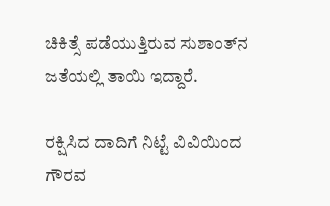ಚಿಕಿತ್ಸೆ ಪಡೆಯುತ್ತಿರುವ ಸುಶಾಂತ್‌ನ ಜತೆಯಲ್ಲಿ ತಾಯಿ ಇದ್ದಾರೆ.

ರಕ್ಷಿಸಿದ ದಾದಿಗೆ ನಿಟ್ಟೆ ವಿವಿಯಿಂದ ಗೌರವ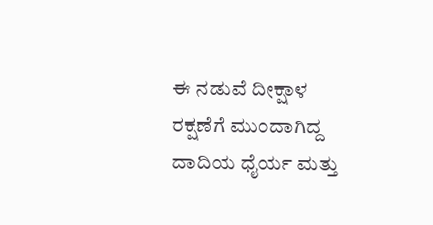ಈ ನಡುವೆ ದೀಕ್ಷಾಳ ರಕ್ಷಣೆಗೆ ಮುಂದಾಗಿದ್ದ ದಾದಿಯ ಧೈರ್ಯ ಮತ್ತು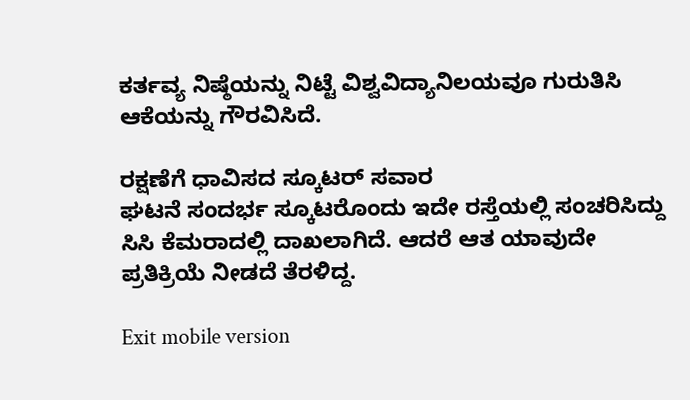ಕರ್ತವ್ಯ ನಿಷ್ಠೆಯನ್ನು ನಿಟ್ಟೆ ವಿಶ್ವವಿದ್ಯಾನಿಲಯವೂ ಗುರುತಿಸಿ ಆಕೆಯನ್ನು ಗೌರವಿಸಿದೆ.

ರಕ್ಷಣೆಗೆ ಧಾವಿಸದ ಸ್ಕೂಟರ್‌ ಸವಾರ
ಘಟನೆ ಸಂದರ್ಭ ಸ್ಕೂಟರೊಂದು ಇದೇ ರಸ್ತೆಯಲ್ಲಿ ಸಂಚರಿಸಿದ್ದು ಸಿಸಿ ಕೆಮರಾದಲ್ಲಿ ದಾಖಲಾಗಿದೆ. ಆದರೆ ಆತ ಯಾವುದೇ ಪ್ರತಿಕ್ರಿಯೆ ನೀಡದೆ ತೆರಳಿದ್ದ.

Exit mobile version